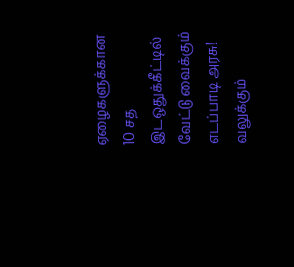ஏழைகளுக்கான 10 சத இடஒதுக்கீட்டில் வேட்டு வைக்கும் எடப்பாடி அரசு! வலுக்கும்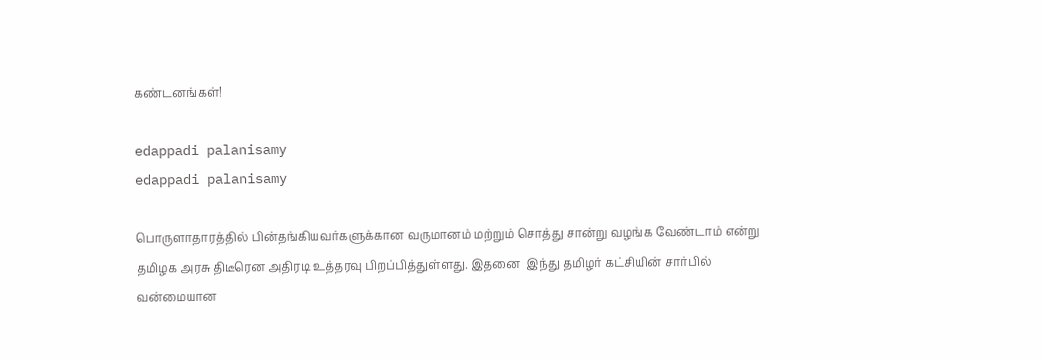கண்டனங்கள்!

edappadi palanisamy
edappadi palanisamy

பொருளாதாரத்தில் பின்தங்கியவர்களுக்கான வருமானம் மற்றும் சொத்து சான்று வழங்க வேண்டாம் என்று தமிழக அரசு திடீரென அதிரடி உத்தரவு பிறப்பித்துள்ளது. இதனை  இந்து தமிழர் கட்சியின் சார்பில் வன்மையான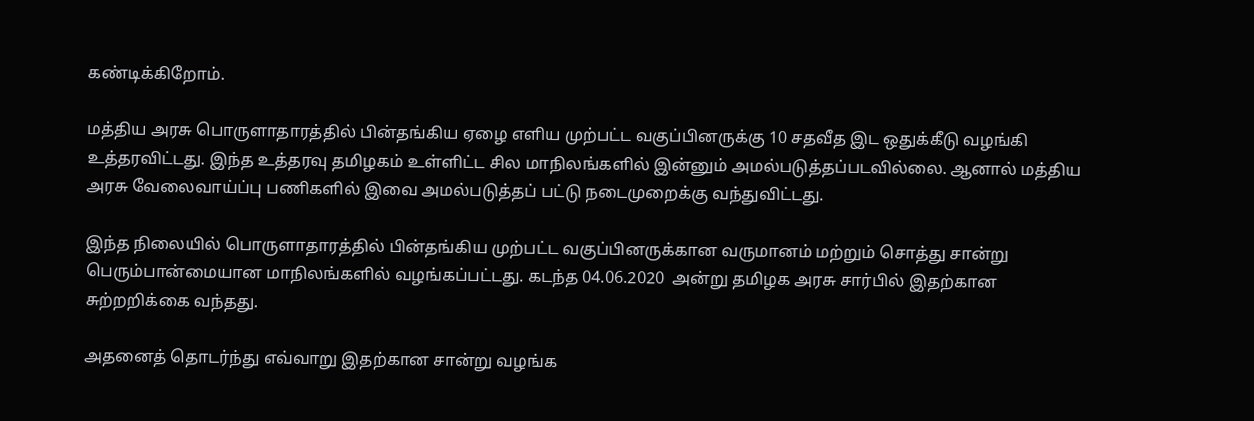கண்டிக்கிறோம்.

மத்திய அரசு பொருளாதாரத்தில் பின்தங்கிய ஏழை எளிய முற்பட்ட வகுப்பினருக்கு 10 சதவீத இட ஒதுக்கீடு வழங்கி உத்தரவிட்டது. இந்த உத்தரவு தமிழகம் உள்ளிட்ட சில மாநிலங்களில் இன்னும் அமல்படுத்தப்படவில்லை. ஆனால் மத்திய அரசு வேலைவாய்ப்பு பணிகளில் இவை அமல்படுத்தப் பட்டு நடைமுறைக்கு வந்துவிட்டது.

இந்த நிலையில் பொருளாதாரத்தில் பின்தங்கிய முற்பட்ட வகுப்பினருக்கான வருமானம் மற்றும் சொத்து சான்று பெரும்பான்மையான மாநிலங்களில் வழங்கப்பட்டது. கடந்த 04.06.2020  அன்று தமிழக அரசு சார்பில் இதற்கான சுற்றறிக்கை வந்தது.

அதனைத் தொடர்ந்து எவ்வாறு இதற்கான சான்று வழங்க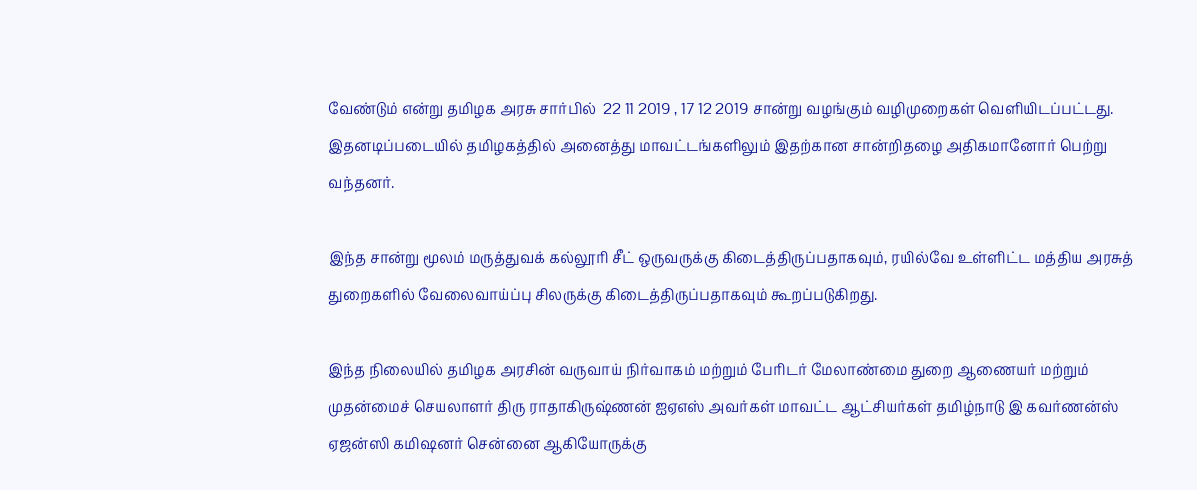வேண்டும் என்று தமிழக அரசு சார்பில்  22 11 2019 , 17 12 2019 சான்று வழங்கும் வழிமுறைகள் வெளியிடப்பட்டது.  இதனடிப்படையில் தமிழகத்தில் அனைத்து மாவட்டங்களிலும் இதற்கான சான்றிதழை அதிகமானோர் பெற்று வந்தனர்.

இந்த சான்று மூலம் மருத்துவக் கல்லூரி சீட் ஒருவருக்கு கிடைத்திருப்பதாகவும், ரயில்வே உள்ளிட்ட மத்திய அரசுத் துறைகளில் வேலைவாய்ப்பு சிலருக்கு கிடைத்திருப்பதாகவும் கூறப்படுகிறது.

இந்த நிலையில் தமிழக அரசின் வருவாய் நிர்வாகம் மற்றும் பேரிடர் மேலாண்மை துறை ஆணையர் மற்றும் முதன்மைச் செயலாளர் திரு ராதாகிருஷ்ணன் ஐஏஎஸ் அவர்கள் மாவட்ட ஆட்சியர்கள் தமிழ்நாடு இ கவர்ணன்ஸ் ஏஜன்ஸி கமிஷனர் சென்னை ஆகியோருக்கு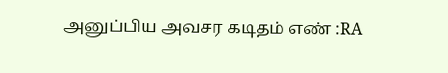அனுப்பிய அவசர கடிதம் எண் :RA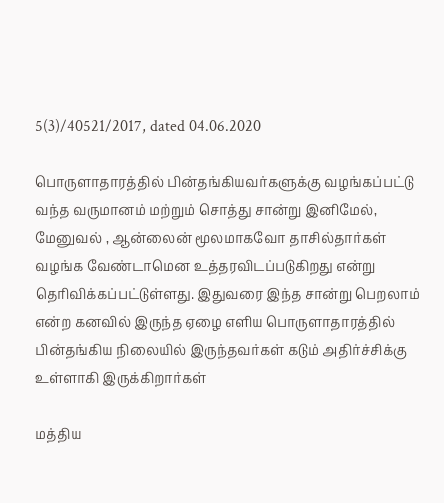5(3)/40521/2017, dated 04.06.2020

பொருளாதாரத்தில் பின்தங்கியவர்களுக்கு வழங்கப்பட்டு வந்த வருமானம் மற்றும் சொத்து சான்று இனிமேல், மேனுவல் , ஆன்லைன் மூலமாகவோ தாசில்தார்கள் வழங்க வேண்டாமென உத்தரவிடப்படுகிறது என்று தெரிவிக்கப்பட்டுள்ளது. இதுவரை இந்த சான்று பெறலாம் என்ற கனவில் இருந்த ஏழை எளிய பொருளாதாரத்தில் பின்தங்கிய நிலையில் இருந்தவர்கள் கடும் அதிர்ச்சிக்கு உள்ளாகி இருக்கிறார்கள்

மத்திய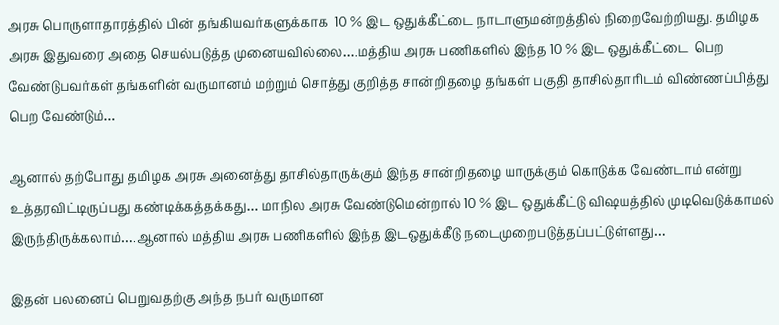அரசு பொருளாதாரத்தில் பின் தங்கியவர்களுக்காக  10 % இட ஒதுக்கீட்டை நாடாளுமன்றத்தில் நிறைவேற்றியது. தமிழக அரசு இதுவரை அதை செயல்படுத்த முனையவில்லை….மத்திய அரசு பணிகளில் இந்த 10 % இட ஒதுக்கீட்டை  பெற வேண்டுபவர்கள் தங்களின் வருமானம் மற்றும் சொத்து குறித்த சான்றிதழை தங்கள் பகுதி தாசில்தாரிடம் விண்ணப்பித்து  பெற வேண்டும்…

ஆனால் தற்போது தமிழக அரசு அனைத்து தாசில்தாருக்கும் இந்த சான்றிதழை யாருக்கும் கொடுக்க வேண்டாம் என்று உத்தரவிட்டிருப்பது கண்டிக்கத்தக்கது… மாநில அரசு வேண்டுமென்றால் 10 % இட ஒதுக்கீட்டு விஷயத்தில் முடிவெடுக்காமல் இருந்திருக்கலாம்….ஆனால் மத்திய அரசு பணிகளில் இந்த இடஒதுக்கீடு நடைமுறைபடுத்தப்பட்டுள்ளது…

இதன் பலனைப் பெறுவதற்கு அந்த நபர் வருமான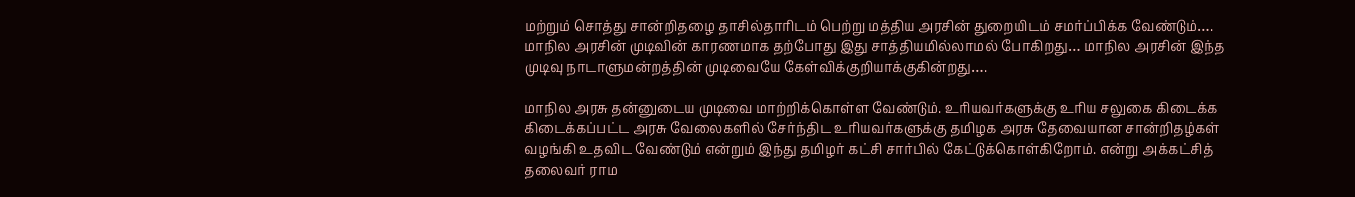மற்றும் சொத்து சான்றிதழை தாசில்தாரிடம் பெற்று மத்திய அரசின் துறையிடம் சமர்ப்பிக்க வேண்டும்…. மாநில அரசின் முடிவின் காரணமாக தற்போது இது சாத்தியமில்லாமல் போகிறது… மாநில அரசின் இந்த முடிவு நாடாளுமன்றத்தின் முடிவையே கேள்விக்குறியாக்குகின்றது….

மாநில அரசு தன்னுடைய முடிவை மாற்றிக்கொள்ள வேண்டும். உரியவர்களுக்கு உரிய சலுகை கிடைக்க கிடைக்கப்பட்ட அரசு வேலைகளில் சேர்ந்திட உரியவர்களுக்கு தமிழக அரசு தேவையான சான்றிதழ்கள் வழங்கி உதவிட வேண்டும் என்றும் இந்து தமிழர் கட்சி சார்பில் கேட்டுக்கொள்கிறோம். என்று அக்கட்சித் தலைவர் ராம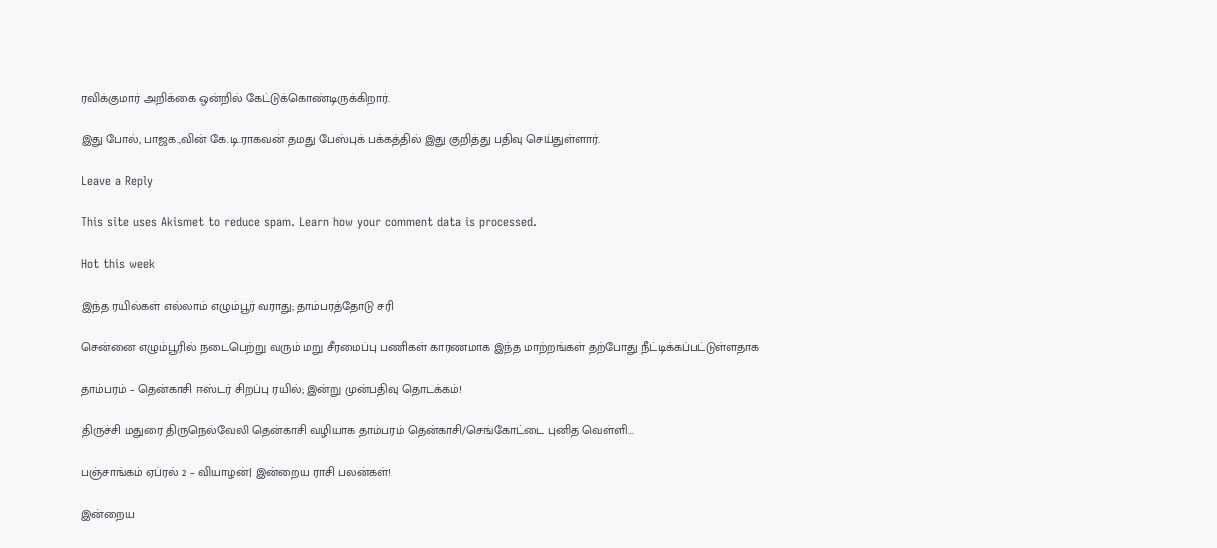ரவிக்குமார் அறிக்கை ஒன்றில் கேட்டுக்கொண்டிருக்கிறார்.

இது போல், பாஜக.,வின் கே.டி.ராகவன் தமது பேஸ்புக் பக்கத்தில் இது குறித்து பதிவு செய்துள்ளார்.

Leave a Reply

This site uses Akismet to reduce spam. Learn how your comment data is processed.

Hot this week

இந்த ரயில்கள் எல்லாம் எழும்பூர் வராது; தாம்பரத்தோடு சரி

சென்னை எழும்பூரில் நடைபெற்று வரும் மறு சீரமைப்பு பணிகள் காரணமாக இந்த மாற்றங்கள் தற்போது நீட்டிக்கப்பட்டுள்ளதாக‌

தாம்பரம் – தென்காசி ஈஸ்டர் சிறப்பு ரயில்; இன்று முன்பதிவு தொடக்கம்!

திருச்சி மதுரை திருநெல்வேலி தென்காசி வழியாக தாம்பரம் தென்காசி/செங்கோட்டை புனித வெள்ளி...

பஞ்சாங்கம் ஏப்ரல் 2 – வியாழன்| இன்றைய ராசி பலன்கள்!

இன்றைய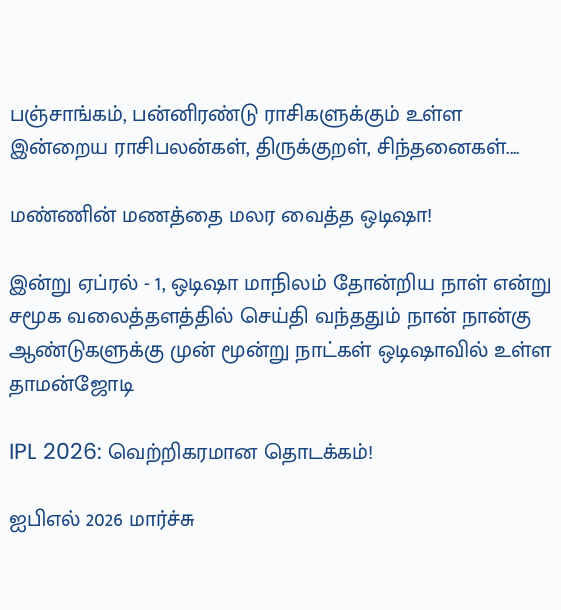பஞ்சாங்கம், பன்னிரண்டு ராசிகளுக்கும் உள்ள இன்றைய ராசிபலன்கள், திருக்குறள், சிந்தனைகள்....

மண்ணின் மணத்தை மலர வைத்த ஒடிஷா!

இன்று ஏப்ரல் - 1, ஒடிஷா மாநிலம் தோன்றிய நாள் என்று சமூக வலைத்தளத்தில் செய்தி வந்ததும் நான் நான்கு ஆண்டுகளுக்கு முன் மூன்று நாட்கள் ஒடிஷாவில் உள்ள தாமன்ஜோடி

IPL 2026: வெற்றிகரமான தொடக்கம்!

ஐபிஎல் 2026 மார்ச்சு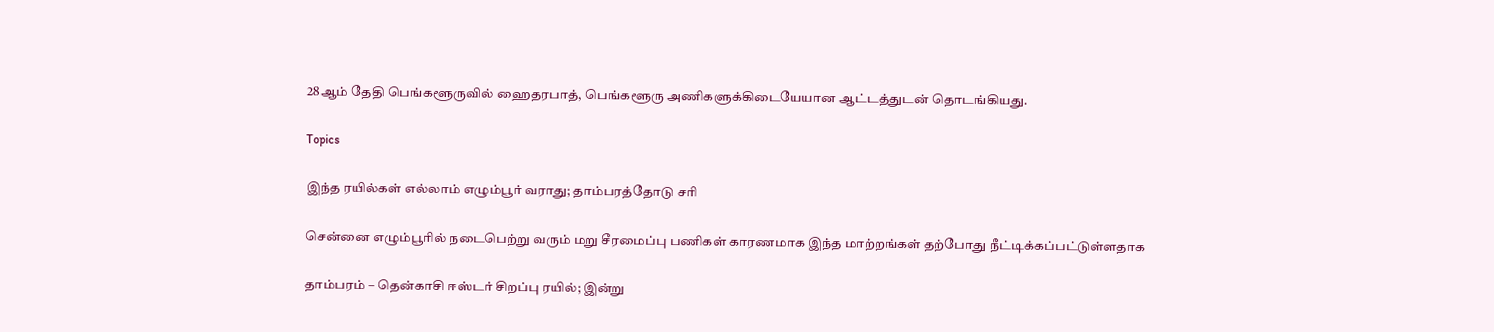28ஆம் தேதி பெங்களூருவில் ஹைதரபாத், பெங்களூரு அணிகளுக்கிடையேயான ஆட்டத்துடன் தொடங்கியது.

Topics

இந்த ரயில்கள் எல்லாம் எழும்பூர் வராது; தாம்பரத்தோடு சரி

சென்னை எழும்பூரில் நடைபெற்று வரும் மறு சீரமைப்பு பணிகள் காரணமாக இந்த மாற்றங்கள் தற்போது நீட்டிக்கப்பட்டுள்ளதாக‌

தாம்பரம் – தென்காசி ஈஸ்டர் சிறப்பு ரயில்; இன்று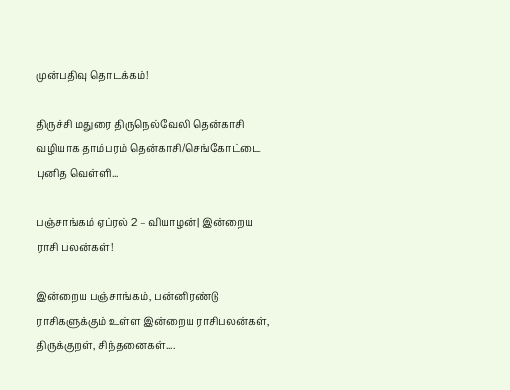முன்பதிவு தொடக்கம்!

திருச்சி மதுரை திருநெல்வேலி தென்காசி வழியாக தாம்பரம் தென்காசி/செங்கோட்டை புனித வெள்ளி...

பஞ்சாங்கம் ஏப்ரல் 2 – வியாழன்| இன்றைய ராசி பலன்கள்!

இன்றைய பஞ்சாங்கம், பன்னிரண்டு ராசிகளுக்கும் உள்ள இன்றைய ராசிபலன்கள், திருக்குறள், சிந்தனைகள்....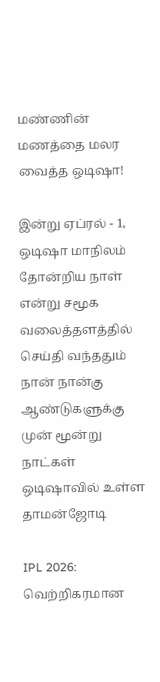மண்ணின் மணத்தை மலர வைத்த ஒடிஷா!

இன்று ஏப்ரல் - 1, ஒடிஷா மாநிலம் தோன்றிய நாள் என்று சமூக வலைத்தளத்தில் செய்தி வந்ததும் நான் நான்கு ஆண்டுகளுக்கு முன் மூன்று நாட்கள் ஒடிஷாவில் உள்ள தாமன்ஜோடி

IPL 2026: வெற்றிகரமான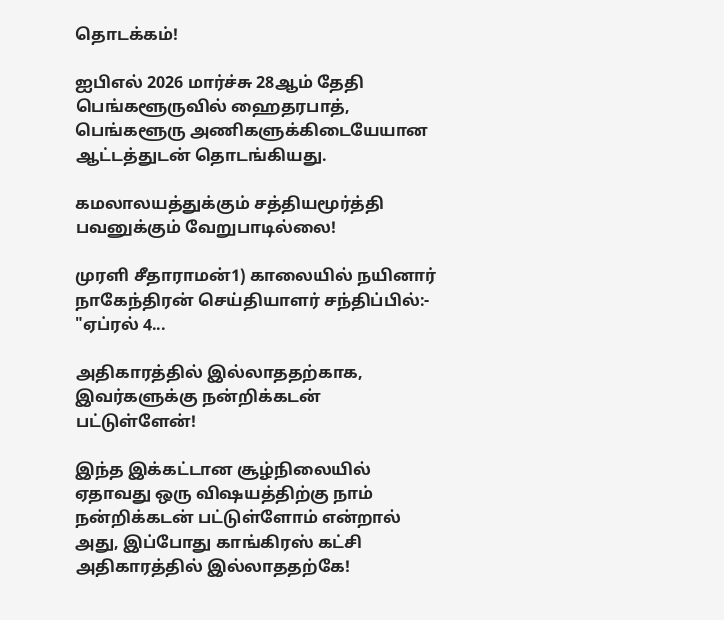தொடக்கம்!

ஐபிஎல் 2026 மார்ச்சு 28ஆம் தேதி பெங்களூருவில் ஹைதரபாத், பெங்களூரு அணிகளுக்கிடையேயான ஆட்டத்துடன் தொடங்கியது.

கமலாலயத்துக்கும் சத்தியமூர்த்தி பவனுக்கும் வேறுபாடில்லை!

முரளி சீதாராமன்1) காலையில் நயினார் நாகேந்திரன் செய்தியாளர் சந்திப்பில்:- "ஏப்ரல் 4...

அதிகாரத்தில் இல்லாததற்காக, இவர்களுக்கு நன்றிக்கடன் பட்டுள்ளேன்!

இந்த இக்கட்டான சூழ்நிலையில் ஏதாவது ஒரு விஷயத்திற்கு நாம் நன்றிக்கடன் பட்டுள்ளோம் என்றால் அது, இப்போது காங்கிரஸ் கட்சி அதிகாரத்தில் இல்லாததற்கே!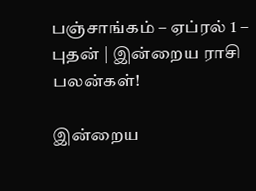பஞ்சாங்கம் – ஏப்ரல் 1 – புதன் | இன்றைய ராசி பலன்கள்!

இன்றைய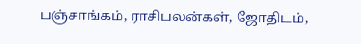பஞ்சாங்கம், ராசிபலன்கள், ஜோதிடம்,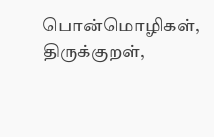பொன்மொழிகள், திருக்குறள்,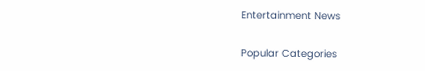Entertainment News

Popular Categories